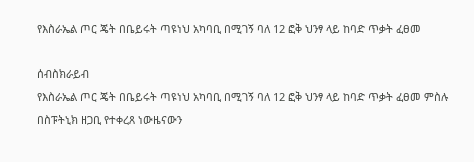የእስራኤል ጦር ጄት በቤይሩት ጣዩነህ አካባቢ በሚገኝ ባለ 12 ፎቅ ህንፃ ላይ ከባድ ጥቃት ፈፀመ

ሰብስክራይብ
የእስራኤል ጦር ጄት በቤይሩት ጣዩነህ አካባቢ በሚገኝ ባለ 12 ፎቅ ህንፃ ላይ ከባድ ጥቃት ፈፀመ ምስሉ በስፑትኒክ ዘጋቢ የተቀረጸ ነውዜናውን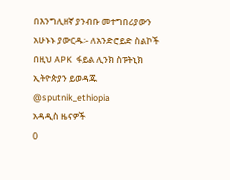በእንግሊዘኛ ያንብቡ መተግበሪያውን አሁኑኑ ያውርዱ፡- ለአንድሮይድ ስልኮች በዚህ APK  ፋይል ሊንክ ስፑትኒክ ኢትዮጵያን ይወዳጁ @sputnik_ethiopia
አዳዲስ ዜናዎች
0